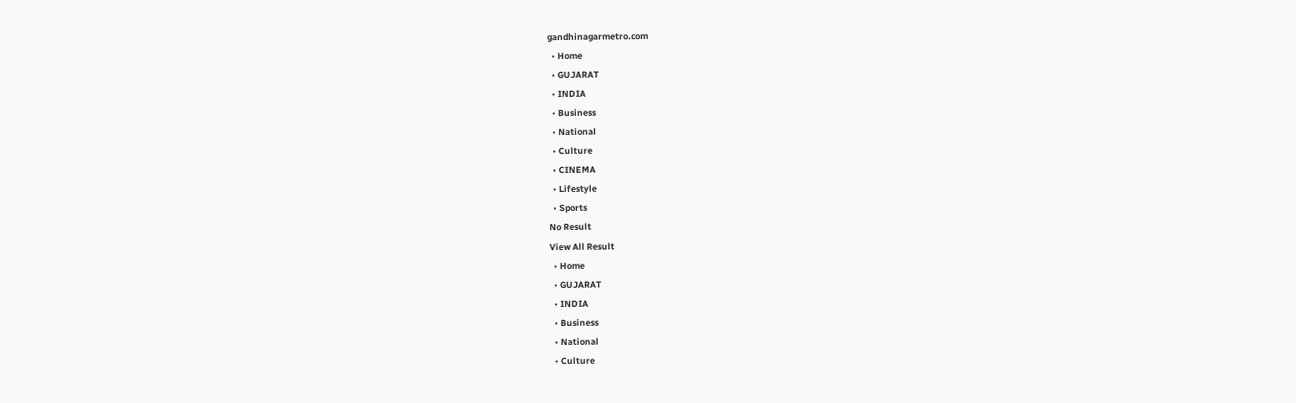gandhinagarmetro.com
  • Home
  • GUJARAT
  • INDIA
  • Business
  • National
  • Culture
  • CINEMA
  • Lifestyle
  • Sports
No Result
View All Result
  • Home
  • GUJARAT
  • INDIA
  • Business
  • National
  • Culture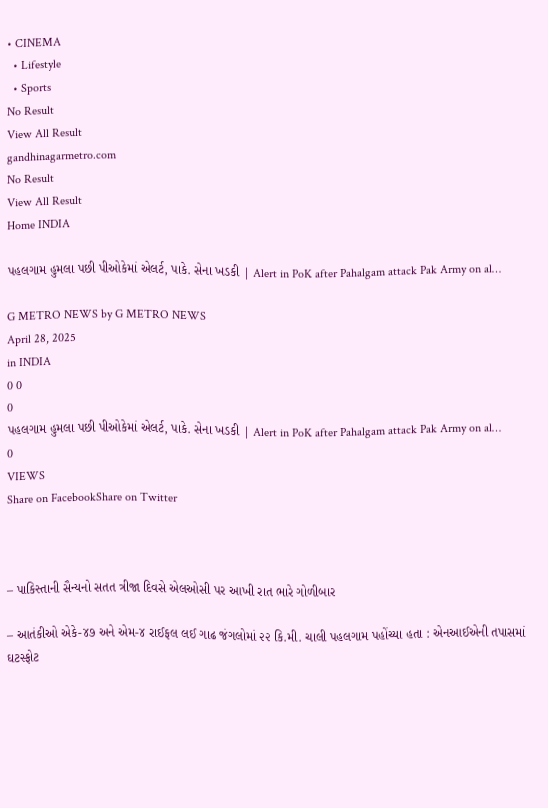• CINEMA
  • Lifestyle
  • Sports
No Result
View All Result
gandhinagarmetro.com
No Result
View All Result
Home INDIA

પહલગામ હુમલા પછી પીઓકેમાં એલર્ટ, પાકે. સેના ખડકી | Alert in PoK after Pahalgam attack Pak Army on al…

G METRO NEWS by G METRO NEWS
April 28, 2025
in INDIA
0 0
0
પહલગામ હુમલા પછી પીઓકેમાં એલર્ટ, પાકે. સેના ખડકી | Alert in PoK after Pahalgam attack Pak Army on al…
0
VIEWS
Share on FacebookShare on Twitter



– પાકિસ્તાની સૈન્યનો સતત ત્રીજા દિવસે એલઓસી પર આખી રાત ભારે ગોળીબાર

– આતંકીઓ એકે-૪૭ અને એમ-૪ રાઈફલ લઈ ગાઢ જંગલોમાં ૨૨ કિ.મી. ચાલી પહલગામ પહોંચ્યા હતા : એનઆઈએની તપાસમાં ઘટસ્ફોટ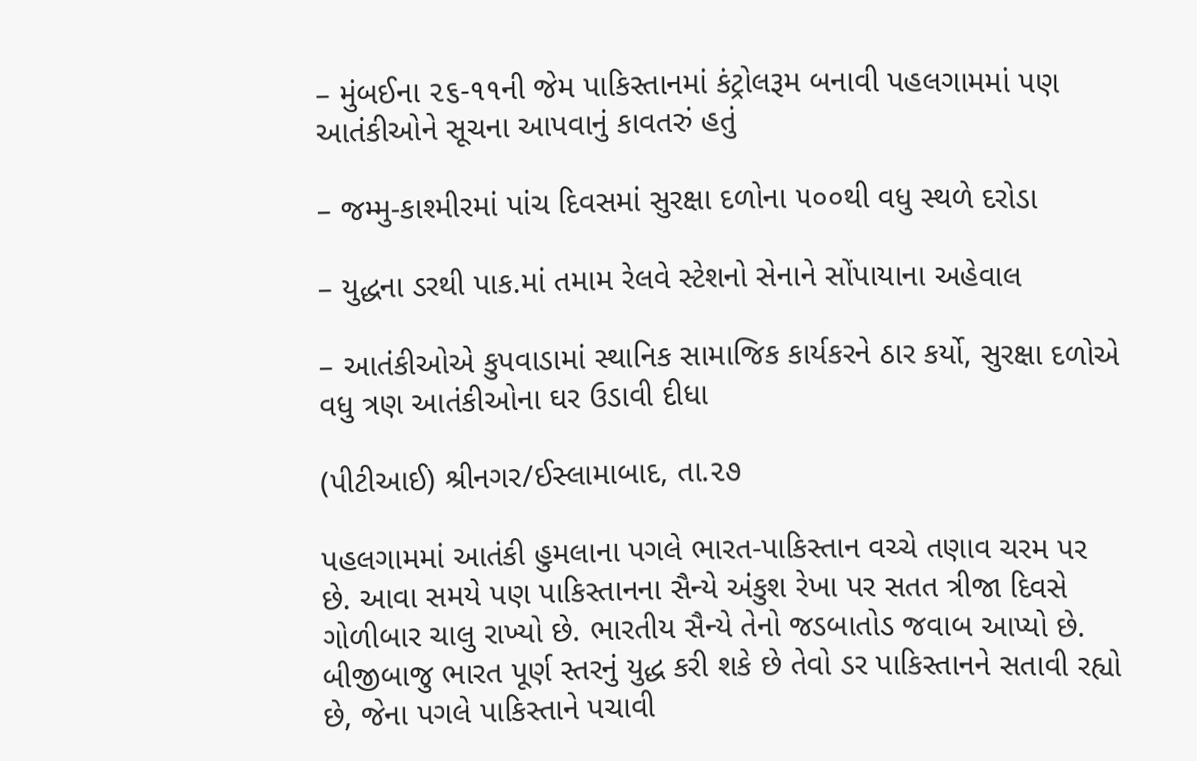– મુંબઈના ૨૬-૧૧ની જેમ પાકિસ્તાનમાં કંટ્રોલરૂમ બનાવી પહલગામમાં પણ આતંકીઓને સૂચના આપવાનું કાવતરું હતું

– જમ્મુ-કાશ્મીરમાં પાંચ દિવસમાં સુરક્ષા દળોના ૫૦૦થી વધુ સ્થળે દરોડા

– યુદ્ધના ડરથી પાક.માં તમામ રેલવે સ્ટેશનો સેનાને સોંપાયાના અહેવાલ

– આતંકીઓએ કુપવાડામાં સ્થાનિક સામાજિક કાર્યકરને ઠાર કર્યો, સુરક્ષા દળોએ વધુ ત્રણ આતંકીઓના ઘર ઉડાવી દીધા

(પીટીઆઈ) શ્રીનગર/ઈસ્લામાબાદ, તા.૨૭

પહલગામમાં આતંકી હુમલાના પગલે ભારત-પાકિસ્તાન વચ્ચે તણાવ ચરમ પર છે. આવા સમયે પણ પાકિસ્તાનના સૈન્યે અંકુશ રેખા પર સતત ત્રીજા દિવસે ગોળીબાર ચાલુ રાખ્યો છે. ભારતીય સૈન્યે તેનો જડબાતોડ જવાબ આપ્યો છે. બીજીબાજુ ભારત પૂર્ણ સ્તરનું યુદ્ધ કરી શકે છે તેવો ડર પાકિસ્તાનને સતાવી રહ્યો છે, જેના પગલે પાકિસ્તાને પચાવી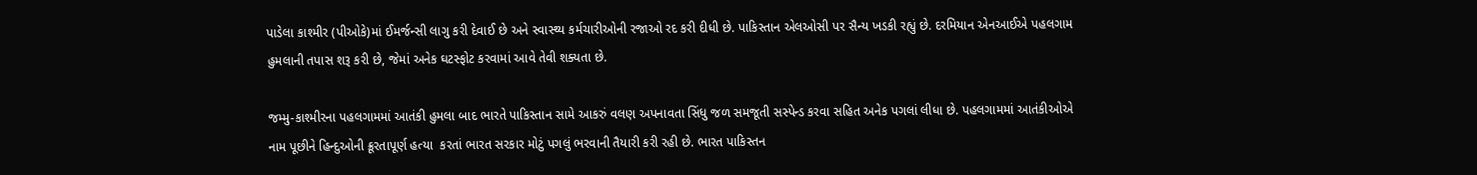પાડેલા કાશ્મીર (પીઓકે)માં ઈમર્જન્સી લાગુ કરી દેવાઈ છે અને સ્વાસ્થ્ય કર્મચારીઓની રજાઓ રદ કરી દીધી છે. પાકિસ્તાન એલઓસી પર સૈન્ય ખડકી રહ્યું છે. દરમિયાન એનઆઈએ પહલગામ હુમલાની તપાસ શરૂ કરી છે, જેમાં અનેક ઘટસ્ફોટ કરવામાં આવે તેવી શક્યતા છે.

જમ્મુ-કાશ્મીરના પહલગામમાં આતંકી હુમલા બાદ ભારતે પાકિસ્તાન સામે આકરું વલણ અપનાવતા સિંધુ જળ સમજૂતી સસ્પેન્ડ કરવા સહિત અનેક પગલાં લીધા છે. પહલગામમાં આતંકીઓએ નામ પૂછીને હિન્દુઓની ક્રૂરતાપૂર્ણ હત્યા  કરતાં ભારત સરકાર મોટું પગલું ભરવાની તૈયારી કરી રહી છે. ભારત પાકિસ્તન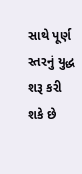સાથે પૂર્ણ સ્તરનું યુદ્ધ શરૂ કરી શકે છે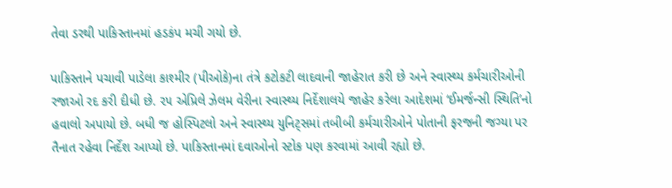તેવા ડરથી પાકિસ્તાનમાં હડકંપ મચી ગયો છે.

પાકિસ્તાને પચાવી પાડેલા કાશ્મીર (પીઓકે)ના તંત્રે કટોકટી લાદવાની જાહેરાત કરી છે અને સ્વાસ્થ્ય કર્મચારીઓની રજાઓ રદ કરી દીધી છે. ૨૫ એપ્રિલે ઝેલમ વેરીના સ્વાસ્થ્ય નિર્દેશાલયે જાહેર કરેલા આદેશમાં ‘ઈમર્જન્સી સ્થિતિ’નો હવાલો અપાયો છે. બધી જ હોસ્પિટલો અને સ્વાસ્થ્ય યુનિટ્સમાં તબીબી કર્મચારીઓને પોતાની ફરજની જગ્યા પર તૈનાત રહેવા નિર્દેશ આપ્યો છે. પાકિસ્તાનમાં દવાઓનો સ્ટોક પણ કરવામાં આવી રહ્યો છે.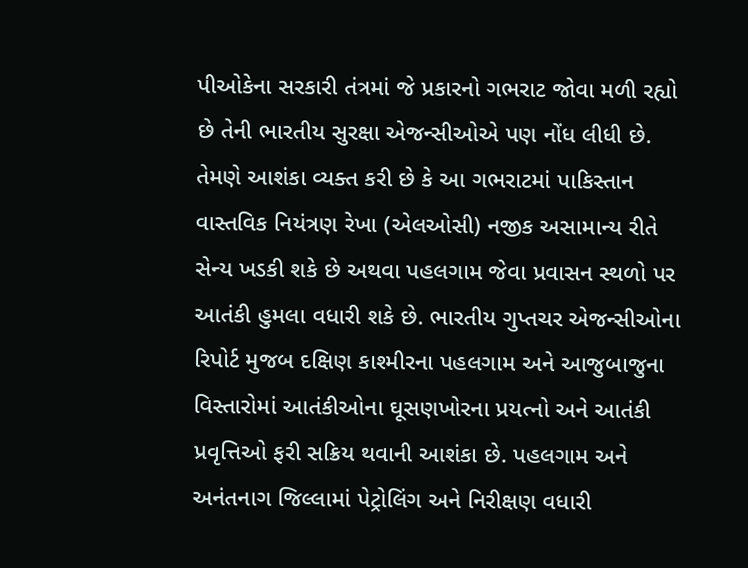પીઓકેના સરકારી તંત્રમાં જે પ્રકારનો ગભરાટ જોવા મળી રહ્યો છે તેની ભારતીય સુરક્ષા એજન્સીઓએ પણ નોંધ લીધી છે. તેમણે આશંકા વ્યક્ત કરી છે કે આ ગભરાટમાં પાકિસ્તાન વાસ્તવિક નિયંત્રણ રેખા (એલઓસી) નજીક અસામાન્ય રીતે સેન્ય ખડકી શકે છે અથવા પહલગામ જેવા પ્રવાસન સ્થળો પર આતંકી હુમલા વધારી શકે છે. ભારતીય ગુપ્તચર એજન્સીઓના રિપોર્ટ મુજબ દક્ષિણ કાશ્મીરના પહલગામ અને આજુબાજુના વિસ્તારોમાં આતંકીઓના ઘૂસણખોરના પ્રયત્નો અને આતંકી પ્રવૃત્તિઓ ફરી સક્રિય થવાની આશંકા છે. પહલગામ અને અનંતનાગ જિલ્લામાં પેટ્રોલિંગ અને નિરીક્ષણ વધારી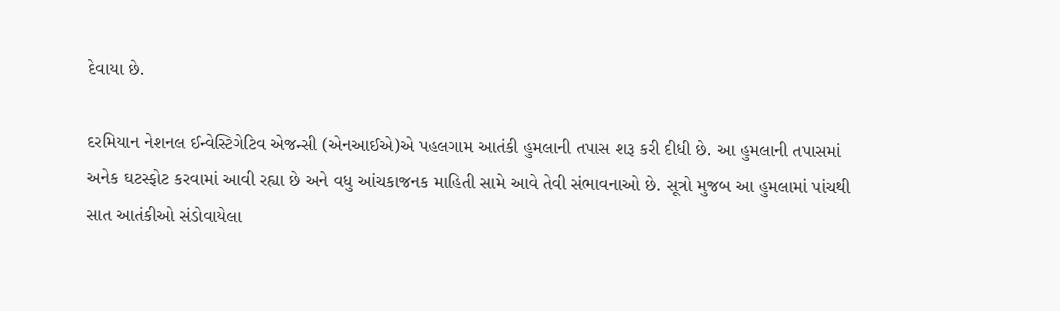દેવાયા છે.

દરમિયાન નેશનલ ઈન્વેસ્ટિગેટિવ એજન્સી (એનઆઈએ)એ પહલગામ આતંકી હુમલાની તપાસ શરૂ કરી દીધી છે. આ હુમલાની તપાસમાં અનેક ઘટસ્ફોટ કરવામાં આવી રહ્યા છે અને વધુ આંચકાજનક માહિતી સામે આવે તેવી સંભાવનાઓ છે. સૂત્રો મુજબ આ હુમલામાં પાંચથી સાત આતંકીઓ સંડોવાયેલા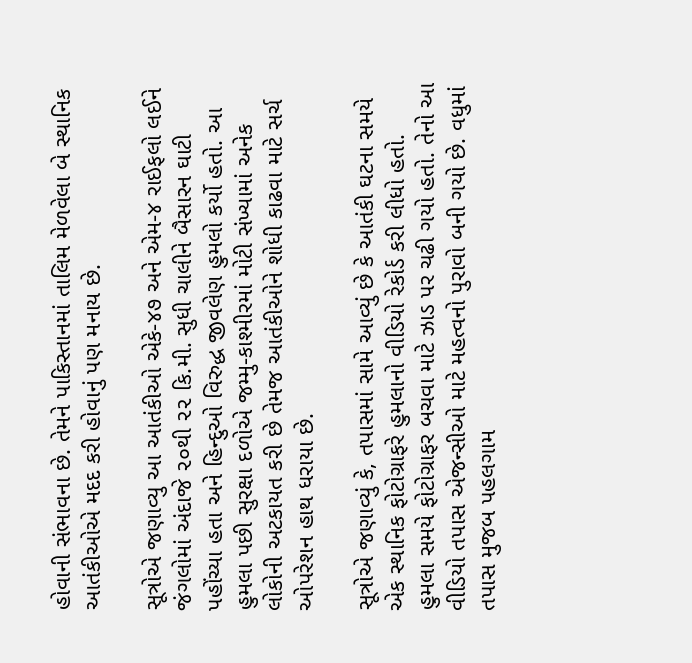હોવાની સંભાવના છે. તેમને પાકિસ્તાનમાં તાલિમ મેળવેલા બે સ્થાનિક આતંકીઓએ મદદ કરી હોવાનું પણ મનાય છે.

સૂત્રોએ જણાવ્યુ આ આતંકીઓ એકે-૪૭ અને એમ-૪ રાઈફલો લઈને જંગલોમાં અંદાજે ૨૦થી ૨૨ કિ.મી. સુધી ચાલીને બૈસારન ઘાટી પહોંચ્યા હતા અને હિન્દુઓ વિરુદ્ધ જીવલેણ હુમલો કર્યો હતો. આ હુમલા પછી સુરક્ષા દળોએ જમ્મુ-કાશ્મીરમાં મોટી સંખ્યામાં અનેક લોકોની અટકાયત કરી છે તેમજ આતંકીઓને શોધી કાઢવા માટે સર્ચ ઓપરેશન હાથ ધરાયા છે.

સૂત્રોએ જણાવ્યું કે, તપાસમાં સામે આવ્યું છે કે આતંકી ઘટના સમયે એક સ્થાનિક ફોટોગ્રાફરે હુમલાનો વીડિયો રેકોર્ડ કરી લીધો હતો. હુમલા સમયે ફોટોગ્રાફર બચવા માટે ઝાડ પર ચઢી ગયો હતો. તેનો આ વીડિયો તપાસ એજન્સીઓ માટે મહત્વનો પુરાવો બની ગયો છે. વધુમાં તપાસ મુજબ પહલગામ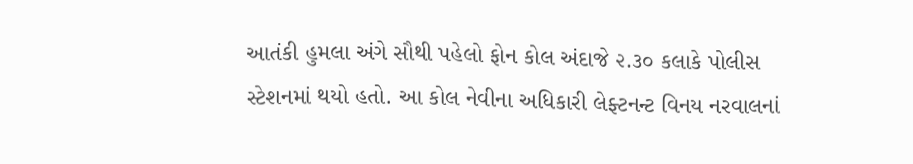આતંકી હુમલા અંગે સૌથી પહેલો ફોન કોલ અંદાજે ૨.૩૦ કલાકે પોલીસ સ્ટેશનમાં થયો હતો. આ કોલ નેવીના અધિકારી લેફ્ટનન્ટ વિનય નરવાલનાં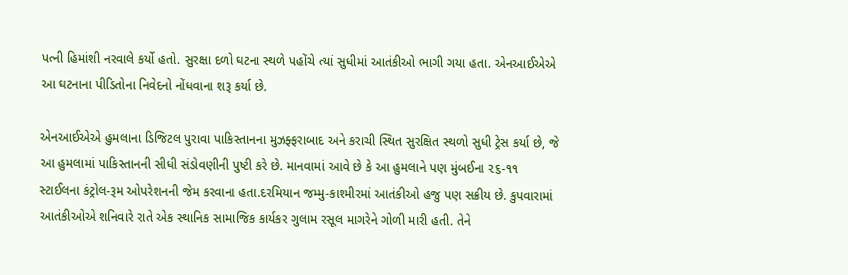પત્ની હિમાંશી નરવાલે કર્યો હતો. સુરક્ષા દળો ઘટના સ્થળે પહોંચે ત્યાં સુધીમાં આતંકીઓ ભાગી ગયા હતા. એનઆઈએએ આ ઘટનાના પીડિતોના નિવેદનો નોંધવાના શરૂ કર્યા છે.

એનઆઈએએ હુમલાના ડિજિટલ પુરાવા પાકિસ્તાનના મુઝફ્ફરાબાદ અને કરાચી સ્થિત સુરક્ષિત સ્થળો સુધી ટ્રેસ કર્યા છે, જે આ હુમલામાં પાકિસ્તાનની સીધી સંડોવણીની પુષ્ટી કરે છે. માનવામાં આવે છે કે આ હુમલાને પણ મુંબઈના ૨૬-૧૧ સ્ટાઈલના કંટ્રોલ-રૂમ ઓપરેશનની જેમ કરવાના હતા.દરમિયાન જમ્મુ-કાશ્મીરમાં આતંકીઓ હજુ પણ સક્રીય છે. કુપવારામાં આતંકીઓએ શનિવારે રાતે એક સ્થાનિક સામાજિક કાર્યકર ગુલામ રસૂલ માગરેને ગોળી મારી હતી. તેને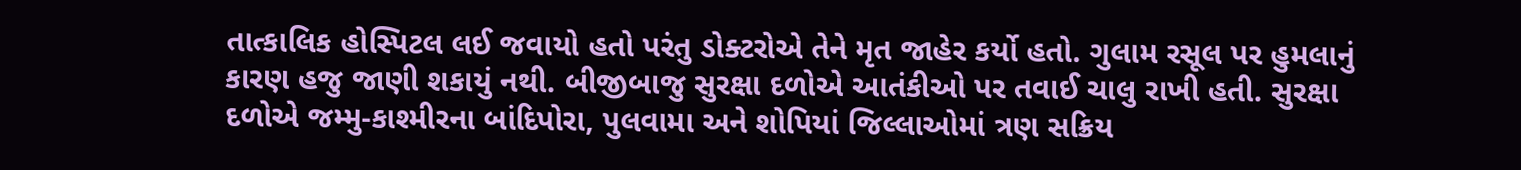તાત્કાલિક હોસ્પિટલ લઈ જવાયો હતો પરંતુ ડોક્ટરોએ તેને મૃત જાહેર કર્યો હતો. ગુલામ રસૂલ પર હુમલાનું કારણ હજુ જાણી શકાયું નથી. બીજીબાજુ સુરક્ષા દળોએ આતંકીઓ પર તવાઈ ચાલુ રાખી હતી. સુરક્ષા દળોએ જમ્મુ-કાશ્મીરના બાંદિપોરા, પુલવામા અને શોપિયાં જિલ્લાઓમાં ત્રણ સક્રિય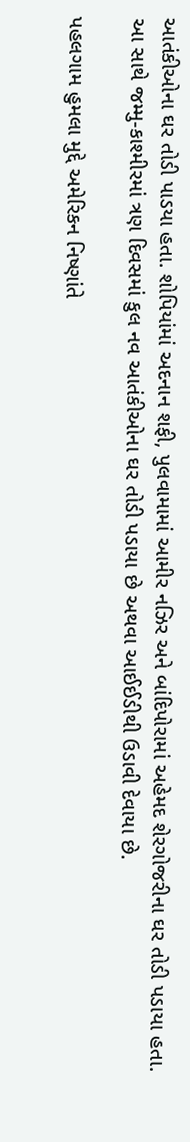આતંકીઓના ઘર તોડી પાડયા હતા. શોપિયાંમાં અદનાન શફી, પુલવામામાં આમીર નઝિર અને બાંદિપોરામાં અહેમદ શેરગોજરીના ઘર તોડી પડાયા હતા. આ સાથે જમ્મુ-કાશ્મીરમાં ત્રણ દિવસમાં કુલ નવ આતંકીઓના ઘર તોડી પડાયા છે અથવા આઈઈડીથી ઉડાવી દેવાયા છે.

પહલગામ હુમલા મુદ્દે અમેરિકન નિષ્ણાંતે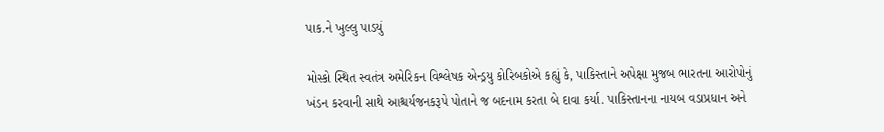પાક.ને ખુલ્લુ પાડયું

મોસ્કો સ્થિત સ્વતંત્ર અમેરિકન વિશ્લેષક એન્ડ્રયુ કોરિબકોએ કહ્યું કે, પાકિસ્તાને અપેક્ષા મુજબ ભારતના આરોપોનું ખંડન કરવાની સાથે આશ્ચર્યજનકરૂપે પોતાને જ બદનામ કરતા બે દાવા કર્યા. પાકિસ્તાનના નાયબ વડાપ્રધાન અને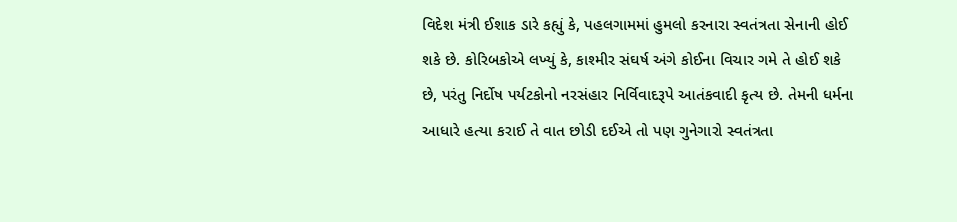વિદેશ મંત્રી ઈશાક ડારે કહ્યું કે, પહલગામમાં હુમલો કરનારા સ્વતંત્રતા સેનાની હોઈ શકે છે. કોરિબકોએ લખ્યું કે, કાશ્મીર સંઘર્ષ અંગે કોઈના વિચાર ગમે તે હોઈ શકે છે, પરંતુ નિર્દોષ પર્યટકોનો નરસંહાર નિર્વિવાદરૂપે આતંકવાદી કૃત્ય છે. તેમની ધર્મના આધારે હત્યા કરાઈ તે વાત છોડી દઈએ તો પણ ગુનેગારો સ્વતંત્રતા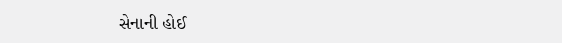સેનાની હોઈ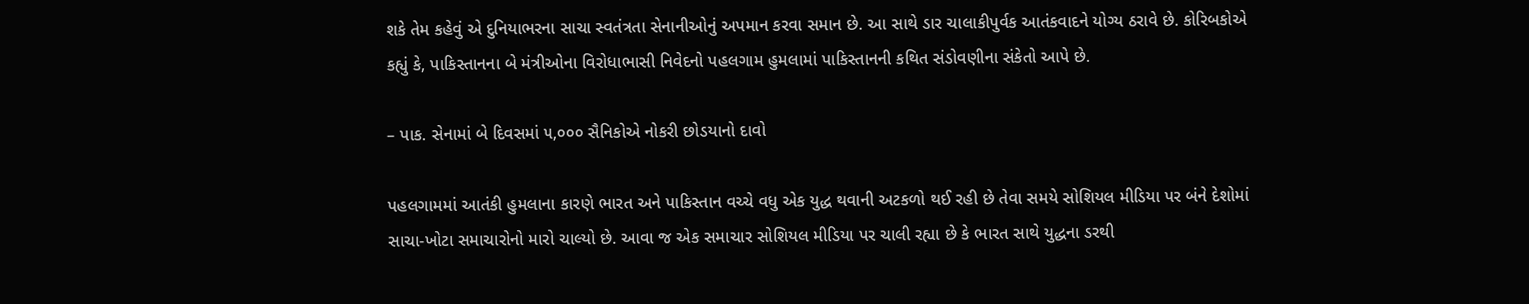શકે તેમ કહેવું એ દુનિયાભરના સાચા સ્વતંત્રતા સેનાનીઓનું અપમાન કરવા સમાન છે. આ સાથે ડાર ચાલાકીપુર્વક આતંકવાદને યોગ્ય ઠરાવે છે. કોરિબકોએ કહ્યું કે, પાકિસ્તાનના બે મંત્રીઓના વિરોધાભાસી નિવેદનો પહલગામ હુમલામાં પાકિસ્તાનની કથિત સંડોવણીના સંકેતો આપે છે.

– પાક. સેનામાં બે દિવસમાં ૫,૦૦૦ સૈનિકોએ નોકરી છોડયાનો દાવો

પહલગામમાં આતંકી હુમલાના કારણે ભારત અને પાકિસ્તાન વચ્ચે વધુ એક યુદ્ધ થવાની અટકળો થઈ રહી છે તેવા સમયે સોશિયલ મીડિયા પર બંને દેશોમાં સાચા-ખોટા સમાચારોનો મારો ચાલ્યો છે. આવા જ એક સમાચાર સોશિયલ મીડિયા પર ચાલી રહ્યા છે કે ભારત સાથે યુદ્ધના ડરથી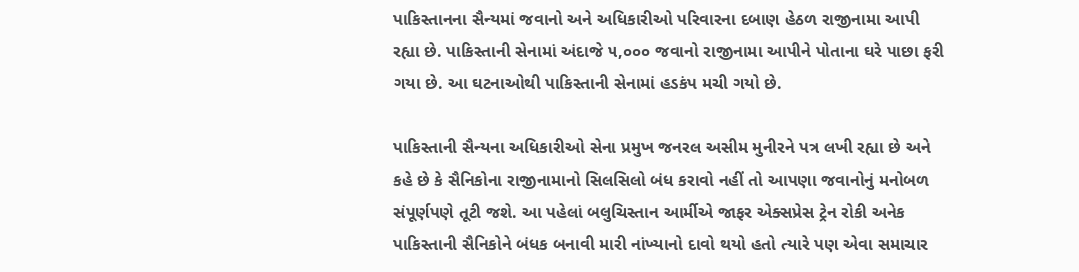પાકિસ્તાનના સૈન્યમાં જવાનો અને અધિકારીઓ પરિવારના દબાણ હેઠળ રાજીનામા આપી રહ્યા છે. પાકિસ્તાની સેનામાં અંદાજે ૫,૦૦૦ જવાનો રાજીનામા આપીને પોતાના ઘરે પાછા ફરી ગયા છે. આ ઘટનાઓથી પાકિસ્તાની સેનામાં હડકંપ મચી ગયો છે.

પાકિસ્તાની સૈન્યના અધિકારીઓ સેના પ્રમુખ જનરલ અસીમ મુનીરને પત્ર લખી રહ્યા છે અને કહે છે કે સૈનિકોના રાજીનામાનો સિલસિલો બંધ કરાવો નહીં તો આપણા જવાનોનું મનોબળ સંપૂર્ણપણે તૂટી જશે. આ પહેલાં બલુચિસ્તાન આર્મીએ જાફર એક્સપ્રેસ ટ્રેન રોકી અનેક પાકિસ્તાની સૈનિકોને બંધક બનાવી મારી નાંખ્યાનો દાવો થયો હતો ત્યારે પણ એવા સમાચાર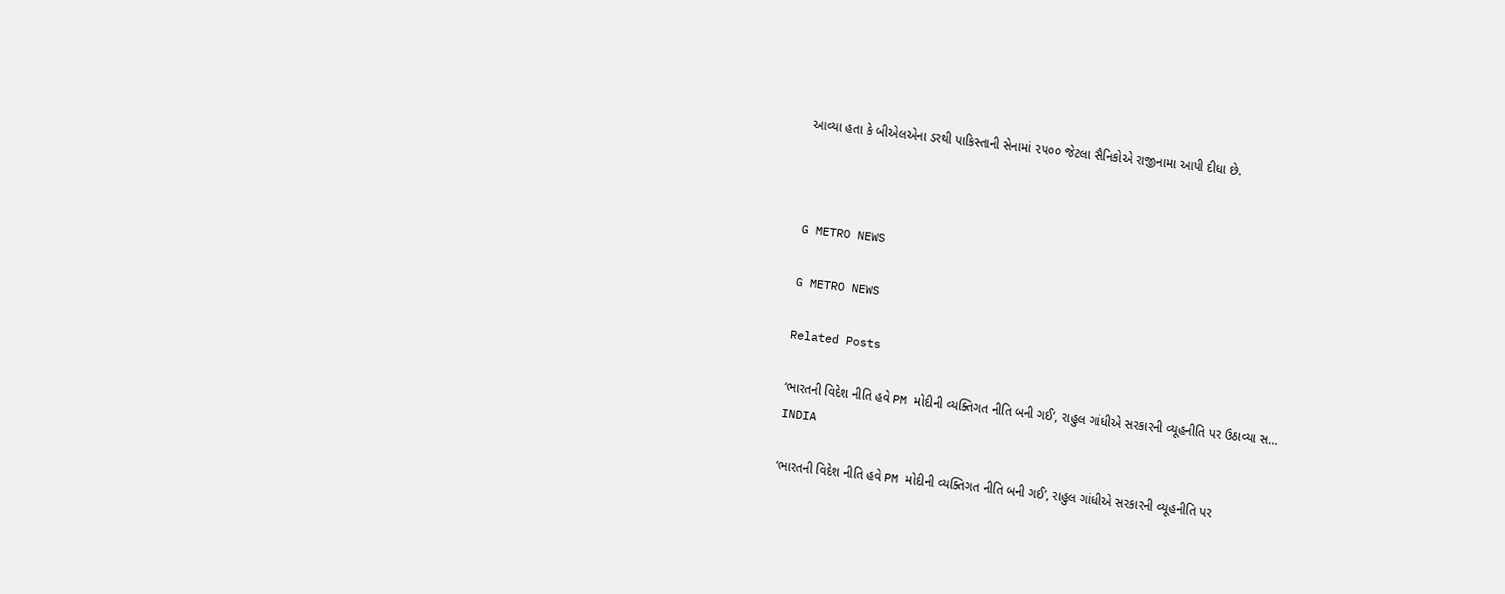આવ્યા હતા કે બીએલએના ડરથી પાકિસ્તાની સેનામાં ૨૫૦૦ જેટલા સૈનિકોએ રાજીનામા આપી દીધા છે.



G METRO NEWS

G METRO NEWS

Related Posts

‘ભારતની વિદેશ નીતિ હવે PM મોદીની વ્યક્તિગત નીતિ બની ગઈ’, રાહુલ ગાંધીએ સરકારની વ્યૂહનીતિ પર ઉઠાવ્યા સ…
INDIA

‘ભારતની વિદેશ નીતિ હવે PM મોદીની વ્યક્તિગત નીતિ બની ગઈ’, રાહુલ ગાંધીએ સરકારની વ્યૂહનીતિ પર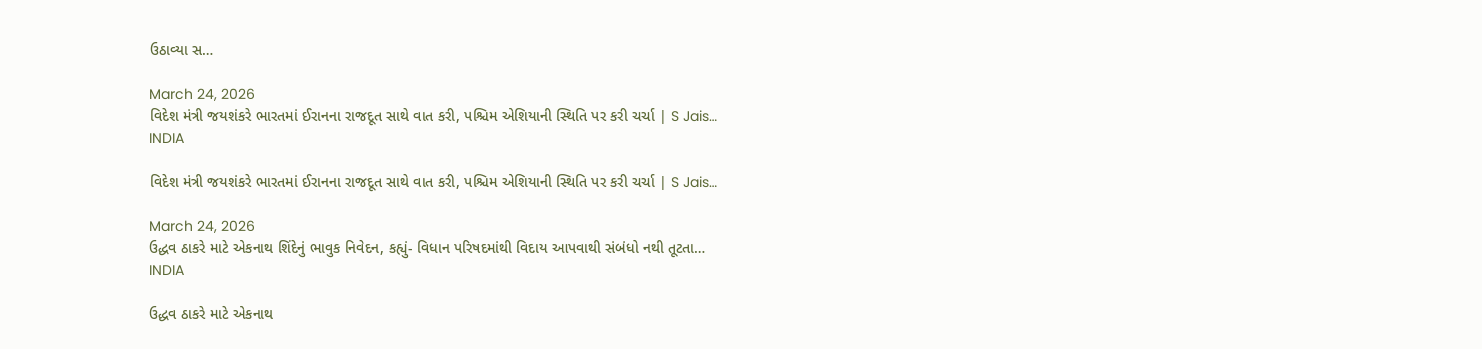ઉઠાવ્યા સ…

March 24, 2026
વિદેશ મંત્રી જયશંકરે ભારતમાં ઈરાનના રાજદૂત સાથે વાત કરી, પશ્ચિમ એશિયાની સ્થિતિ પર કરી ચર્ચા | S Jais…
INDIA

વિદેશ મંત્રી જયશંકરે ભારતમાં ઈરાનના રાજદૂત સાથે વાત કરી, પશ્ચિમ એશિયાની સ્થિતિ પર કરી ચર્ચા | S Jais…

March 24, 2026
ઉદ્ધવ ઠાકરે માટે એકનાથ શિંદેનું ભાવુક નિવેદન, કહ્યું- વિધાન પરિષદમાંથી વિદાય આપવાથી સંબંધો નથી તૂટતા…
INDIA

ઉદ્ધવ ઠાકરે માટે એકનાથ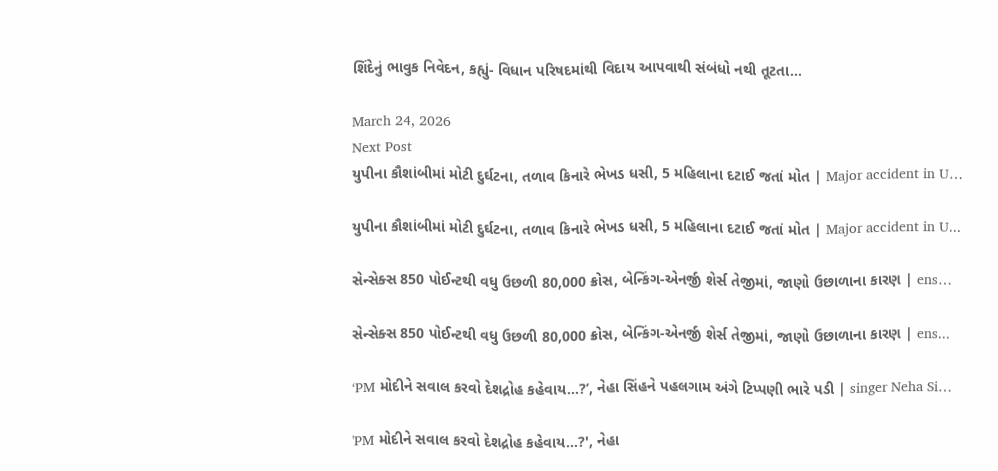શિંદેનું ભાવુક નિવેદન, કહ્યું- વિધાન પરિષદમાંથી વિદાય આપવાથી સંબંધો નથી તૂટતા…

March 24, 2026
Next Post
યુપીના કૌશાંબીમાં મોટી દુર્ઘટના, તળાવ કિનારે ભેખડ ધસી, 5 મહિલાના દટાઈ જતાં મોત | Major accident in U…

યુપીના કૌશાંબીમાં મોટી દુર્ઘટના, તળાવ કિનારે ભેખડ ધસી, 5 મહિલાના દટાઈ જતાં મોત | Major accident in U...

સેન્સેક્સ 850 પોઈન્ટથી વધુ ઉછળી 80,000 ક્રોસ, બેન્કિંગ-એનર્જી શેર્સ તેજીમાં, જાણો ઉછાળાના કારણ | ens…

સેન્સેક્સ 850 પોઈન્ટથી વધુ ઉછળી 80,000 ક્રોસ, બેન્કિંગ-એનર્જી શેર્સ તેજીમાં, જાણો ઉછાળાના કારણ | ens...

‘PM મોદીને સવાલ કરવો દેશદ્રોહ કહેવાય…?’, નેહા સિંહને પહલગામ અંગે ટિપ્પણી ભારે પડી | singer Neha Si…

'PM મોદીને સવાલ કરવો દેશદ્રોહ કહેવાય...?', નેહા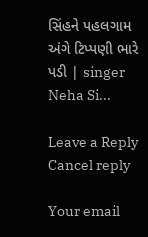સિંહને પહલગામ અંગે ટિપ્પણી ભારે પડી | singer Neha Si...

Leave a Reply Cancel reply

Your email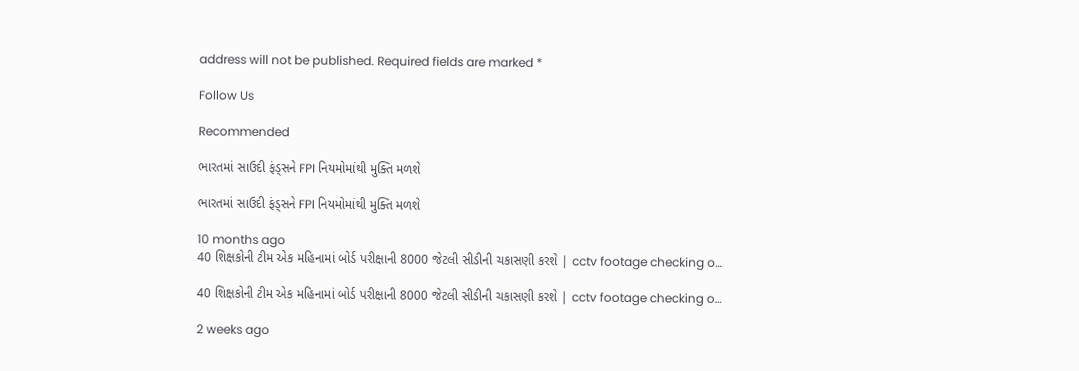address will not be published. Required fields are marked *

Follow Us

Recommended

ભારતમાં સાઉદી ફંડ્સને FPI નિયમોમાંથી મુક્તિ મળશે

ભારતમાં સાઉદી ફંડ્સને FPI નિયમોમાંથી મુક્તિ મળશે

10 months ago
40 શિક્ષકોની ટીમ એક મહિનામાં બોર્ડ પરીક્ષાની 8000 જેટલી સીડીની ચકાસણી કરશે | cctv footage checking o…

40 શિક્ષકોની ટીમ એક મહિનામાં બોર્ડ પરીક્ષાની 8000 જેટલી સીડીની ચકાસણી કરશે | cctv footage checking o…

2 weeks ago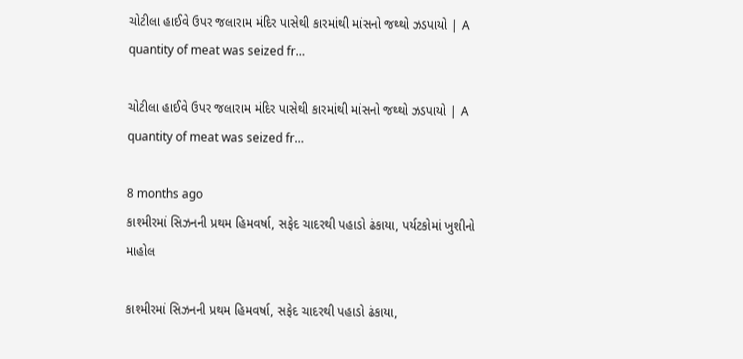ચોટીલા હાઈવે ઉપર જલારામ મંદિર પાસેથી કારમાંથી માંસનો જથ્થો ઝડપાયો | A quantity of meat was seized fr…

ચોટીલા હાઈવે ઉપર જલારામ મંદિર પાસેથી કારમાંથી માંસનો જથ્થો ઝડપાયો | A quantity of meat was seized fr…

8 months ago
કાશ્મીરમાં સિઝનની પ્રથમ હિમવર્ષા, સફેદ ચાદરથી પહાડો ઢંકાયા, પર્યટકોમાં ખુશીનો માહોલ

કાશ્મીરમાં સિઝનની પ્રથમ હિમવર્ષા, સફેદ ચાદરથી પહાડો ઢંકાયા,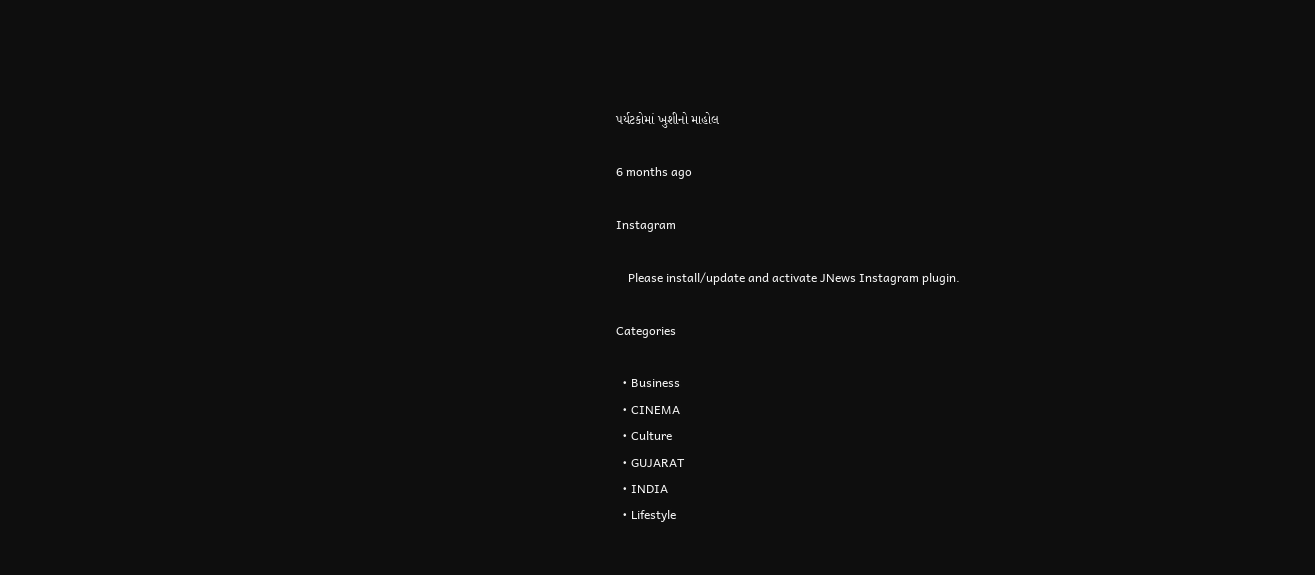પર્યટકોમાં ખુશીનો માહોલ

6 months ago

Instagram

    Please install/update and activate JNews Instagram plugin.

Categories

  • Business
  • CINEMA
  • Culture
  • GUJARAT
  • INDIA
  • Lifestyle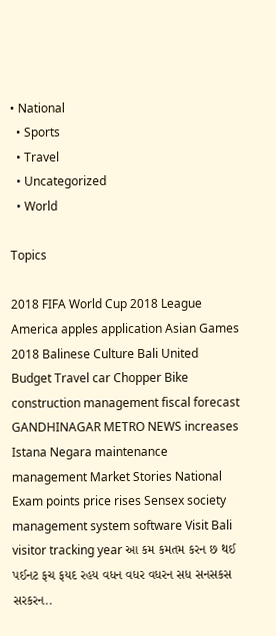• National
  • Sports
  • Travel
  • Uncategorized
  • World

Topics

2018 FIFA World Cup 2018 League America apples application Asian Games 2018 Balinese Culture Bali United Budget Travel car Chopper Bike construction management fiscal forecast GANDHINAGAR METRO NEWS increases Istana Negara maintenance management Market Stories National Exam points price rises Sensex society management system software Visit Bali visitor tracking year આ કમ કમતમ કરન છ થઈ પઈનટ ફચ ફયદ રહય વધન વધર વધરન સધ સનસકસ સરકરન..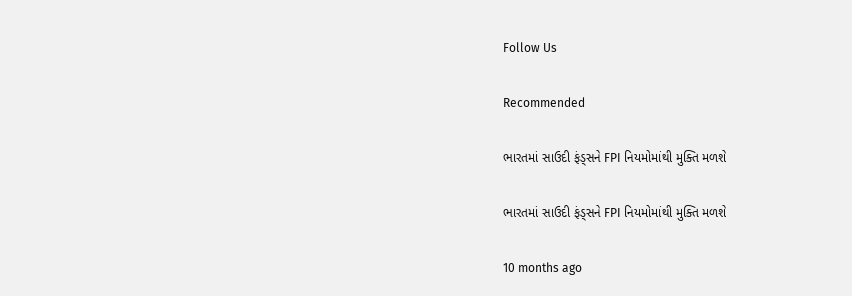Follow Us

Recommended

ભારતમાં સાઉદી ફંડ્સને FPI નિયમોમાંથી મુક્તિ મળશે

ભારતમાં સાઉદી ફંડ્સને FPI નિયમોમાંથી મુક્તિ મળશે

10 months ago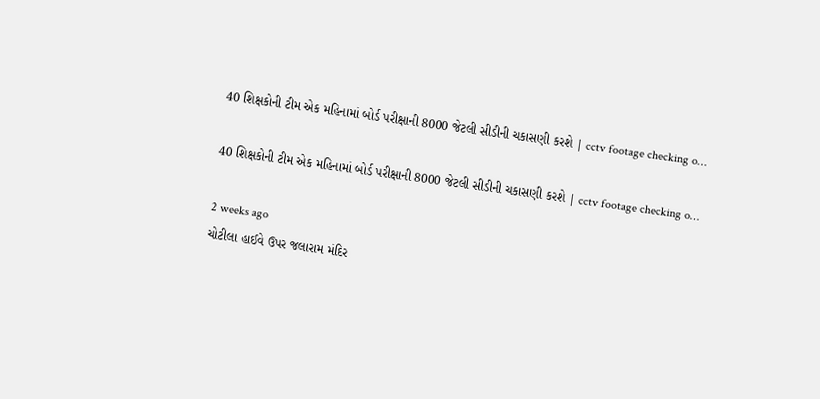40 શિક્ષકોની ટીમ એક મહિનામાં બોર્ડ પરીક્ષાની 8000 જેટલી સીડીની ચકાસણી કરશે | cctv footage checking o…

40 શિક્ષકોની ટીમ એક મહિનામાં બોર્ડ પરીક્ષાની 8000 જેટલી સીડીની ચકાસણી કરશે | cctv footage checking o…

2 weeks ago
ચોટીલા હાઈવે ઉપર જલારામ મંદિર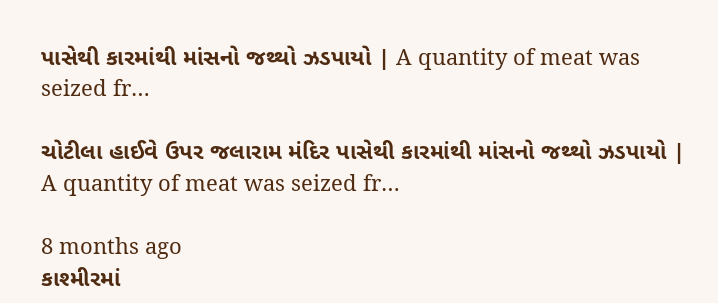પાસેથી કારમાંથી માંસનો જથ્થો ઝડપાયો | A quantity of meat was seized fr…

ચોટીલા હાઈવે ઉપર જલારામ મંદિર પાસેથી કારમાંથી માંસનો જથ્થો ઝડપાયો | A quantity of meat was seized fr…

8 months ago
કાશ્મીરમાં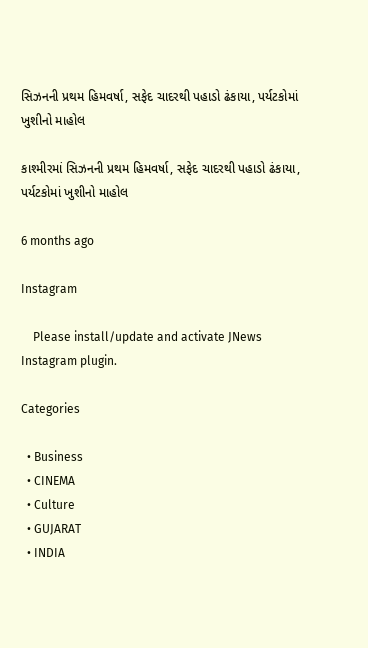સિઝનની પ્રથમ હિમવર્ષા, સફેદ ચાદરથી પહાડો ઢંકાયા, પર્યટકોમાં ખુશીનો માહોલ

કાશ્મીરમાં સિઝનની પ્રથમ હિમવર્ષા, સફેદ ચાદરથી પહાડો ઢંકાયા, પર્યટકોમાં ખુશીનો માહોલ

6 months ago

Instagram

    Please install/update and activate JNews Instagram plugin.

Categories

  • Business
  • CINEMA
  • Culture
  • GUJARAT
  • INDIA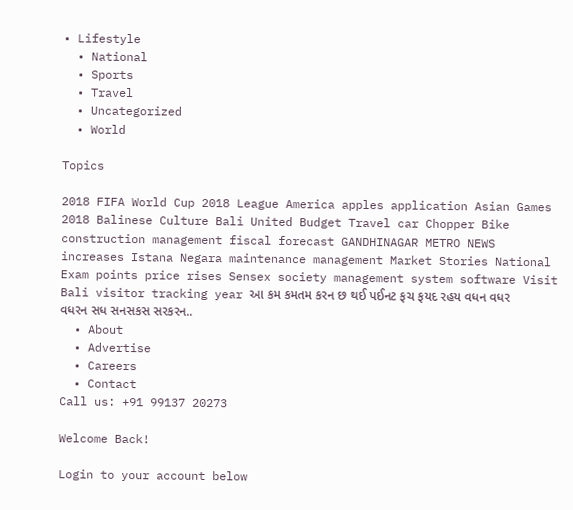• Lifestyle
  • National
  • Sports
  • Travel
  • Uncategorized
  • World

Topics

2018 FIFA World Cup 2018 League America apples application Asian Games 2018 Balinese Culture Bali United Budget Travel car Chopper Bike construction management fiscal forecast GANDHINAGAR METRO NEWS increases Istana Negara maintenance management Market Stories National Exam points price rises Sensex society management system software Visit Bali visitor tracking year આ કમ કમતમ કરન છ થઈ પઈનટ ફચ ફયદ રહય વધન વધર વધરન સધ સનસકસ સરકરન..
  • About
  • Advertise
  • Careers
  • Contact
Call us: +91 99137 20273

Welcome Back!

Login to your account below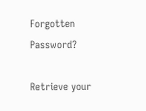Forgotten Password?

Retrieve your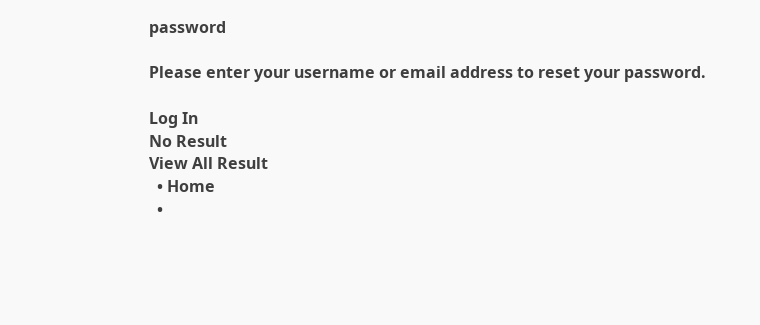password

Please enter your username or email address to reset your password.

Log In
No Result
View All Result
  • Home
  •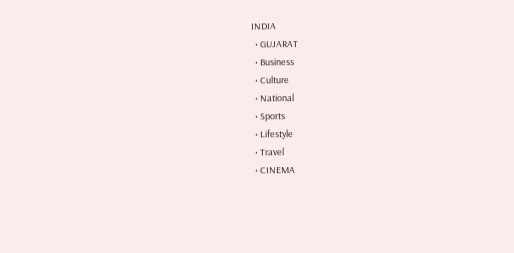INDIA
  • GUJARAT
  • Business
  • Culture
  • National
  • Sports
  • Lifestyle
  • Travel
  • CINEMA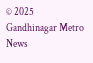© 2025 Gandhinagar Metro News